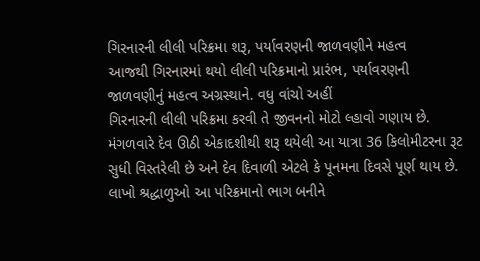ગિરનારની લીલી પરિક્રમા શરૂ, પર્યાવરણની જાળવણીને મહત્વ
આજથી ગિરનારમાં થયો લીલી પરિક્રમાનો પ્રારંભ, પર્યાવરણની જાળવણીનું મહત્વ અગ્રસ્થાને. વધુ વાંચો અહીં
ગિરનારની લીલી પરિક્રમા કરવી તે જીવનનો મોટો લ્હાવો ગણાય છે. મંગળવારે દેવ ઊઠી એકાદશીથી શરૂ થયેલી આ યાત્રા 36 કિલોમીટરના રૂટ સુધી વિસ્તરેલી છે અને દેવ દિવાળી એટલે કે પૂનમના દિવસે પૂર્ણ થાય છે. લાખો શ્રદ્ધાળુઓ આ પરિક્રમાનો ભાગ બનીને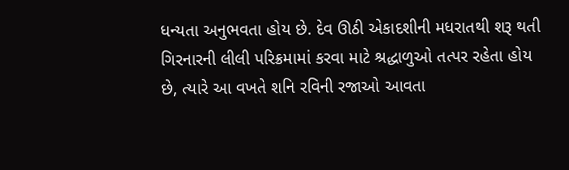ધન્યતા અનુભવતા હોય છે. દેવ ઊઠી એકાદશીની મધરાતથી શરૂ થતી ગિરનારની લીલી પરિક્રમામાં કરવા માટે શ્રદ્ધાળુઓ તત્પર રહેતા હોય છે, ત્યારે આ વખતે શનિ રવિની રજાઓ આવતા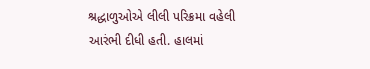શ્રદ્ધાળુઓએ લીલી પરિક્રમા વહેલી આરંભી દીધી હતી. હાલમાં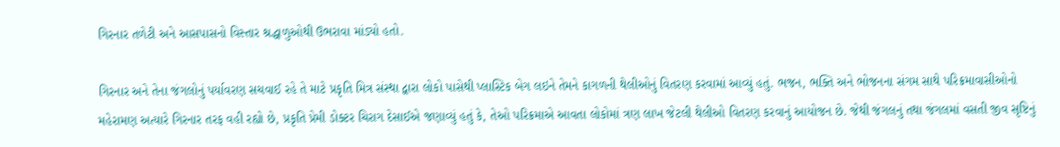ગિરનાર તળેટી અને આસપાસનો વિસ્તાર શ્રદ્ધાળુઓથી ઉભરાવા માંડ્યો હતો.

ગિરનાર અને તેના જંગલોનું પર્યાવરણ સચવાઈ રહે તે માટે પ્રકૃતિ મિત્ર સંસ્થા દ્વારા લોકો પાસેથી પ્લાસ્ટિક બેગ લઇને તેમને કાગળની થેલીઓનું વિતરણ કરવામાં આવ્યું હતું. ભજન, ભક્તિ અને ભોજનના સંગમ સાથે પરિક્રમાવાસીઓનો મહેરામણ અત્યારે ગિરનાર તરફ વહી રહ્યો છે, પ્રકૃતિ પ્રેમી ડોક્ટર ચિરાગ દેસાઈએ જણાવ્યું હતું કે, તેઓ પરિક્રમાએ આવતા લોકોમાં ત્રણ લાખ જેટલી થેલીઓ વિતરણ કરવાનું આયોજન છે. જેથી જંગલનું તથા જંગલમાં વસતી જીવ સૃષ્ટિનું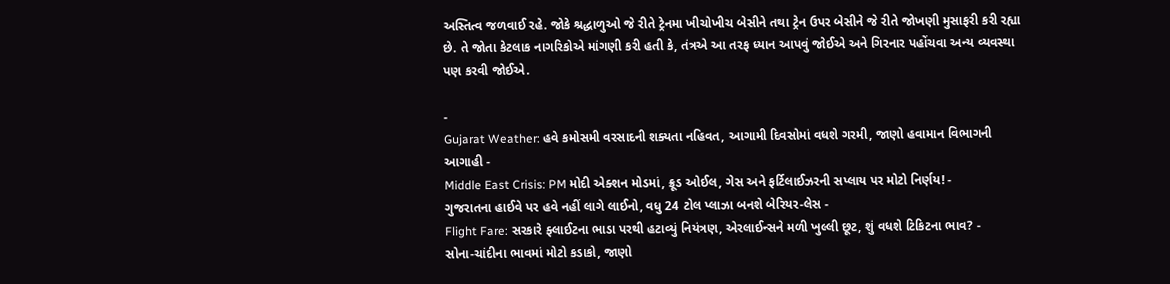અસ્તિત્વ જળવાઈ રહે. જોકે શ્રદ્ધાળુઓ જે રીતે ટ્રેનમા ખીચોખીચ બેસીને તથા ટ્રેન ઉપર બેસીને જે રીતે જોખણી મુસાફરી કરી રહ્યા છે. તે જોતા કેટલાક નાગરિકોએ માંગણી કરી હતી કે, તંત્રએ આ તરફ ધ્યાન આપવું જોઈએ અને ગિરનાર પહોંચવા અન્ય વ્યવસ્થા પણ કરવી જોઈએ.

-
Gujarat Weather: હવે કમોસમી વરસાદની શક્યતા નહિવત, આગામી દિવસોમાં વધશે ગરમી, જાણો હવામાન વિભાગની આગાહી -
Middle East Crisis: PM મોદી એક્શન મોડમાં, ક્રૂડ ઓઈલ, ગેસ અને ફર્ટિલાઈઝરની સપ્લાય પર મોટો નિર્ણય! -
ગુજરાતના હાઈવે પર હવે નહીં લાગે લાઈનો, વધુ 24 ટોલ પ્લાઝા બનશે બેરિયર-લેસ -
Flight Fare: સરકારે ફ્લાઈટના ભાડા પરથી હટાવ્યું નિયંત્રણ, એરલાઈન્સને મળી ખુલ્લી છૂટ, શું વધશે ટિકિટના ભાવ? -
સોના-ચાંદીના ભાવમાં મોટો કડાકો, જાણો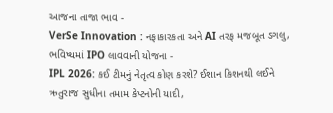આજના તાજા ભાવ -
VerSe Innovation : નફાકારકતા અને AI તરફ મજબૂત ડગલુ, ભવિષ્યમાં IPO લાવવાની યોજના -
IPL 2026: કઈ ટીમનું નેતૃત્વ કોણ કરશે? ઈશાન કિશનથી લઈને ઋતુરાજ સુધીના તમામ કેપ્ટનોની યાદી,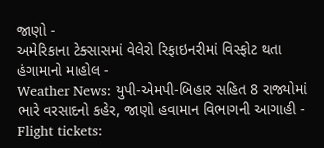જાણો -
અમેરિકાના ટેક્સાસમાં વેલેરો રિફાઇનરીમાં વિસ્ફોટ થતા હંગામાનો માહોલ -
Weather News: યુપી-એમપી-બિહાર સહિત 8 રાજ્યોમાં ભારે વરસાદનો કહેર, જાણો હવામાન વિભાગની આગાહી -
Flight tickets: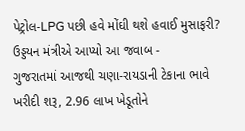પેટ્રોલ-LPG પછી હવે મોંઘી થશે હવાઈ મુસાફરી? ઉડ્ડયન મંત્રીએ આપ્યો આ જવાબ -
ગુજરાતમાં આજથી ચણા-રાયડાની ટેકાના ભાવે ખરીદી શરૂ, 2.96 લાખ ખેડૂતોને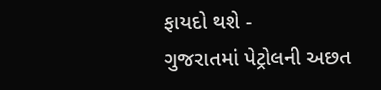ફાયદો થશે -
ગુજરાતમાં પેટ્રોલની અછત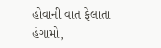હોવાની વાત ફેલાતા હંગામો,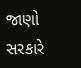જાણો સરકારે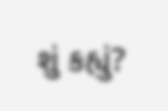શું કહ્યું?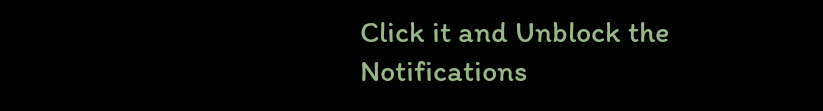Click it and Unblock the Notifications